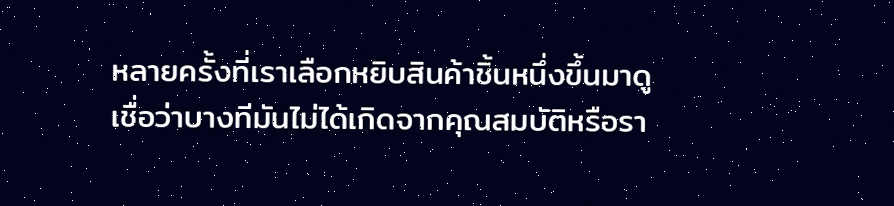หลายครั้งที่เราเลือกหยิบสินค้าชิ้นหนึ่งขึ้นมาดู เชื่อว่าบางทีมันไม่ได้เกิดจากคุณสมบัติหรือรา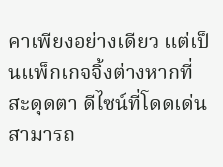คาเพียงอย่างเดียว แต่เป็นแพ็กเกจจิ้งต่างหากที่สะดุดตา ดีไซน์ที่โดดเด่นสามารถ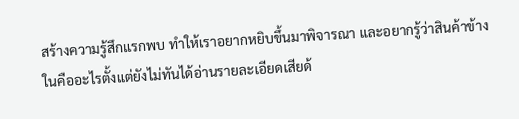สร้างความรู้สึกแรกพบ ทำให้เราอยากหยิบขึ้นมาพิจารณา และอยากรู้ว่าสินค้าข้างในคืออะไรตั้งแต่ยังไม่ทันได้อ่านรายละเอียดเสียด้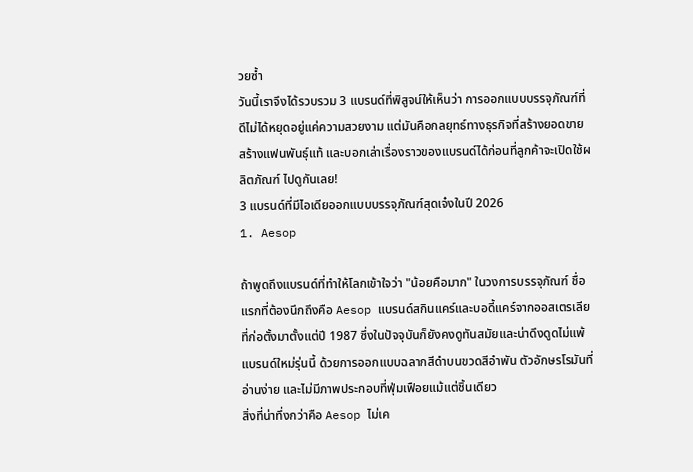วยซ้ำ
วันนี้เราจึงได้รวบรวม 3 แบรนด์ที่พิสูจน์ให้เห็นว่า การออกแบบบรรจุภัณฑ์ที่ดีไม่ได้หยุดอยู่แค่ความสวยงาม แต่มันคือกลยุทธ์ทางธุรกิจที่สร้างยอดขาย สร้างแฟนพันธุ์แท้ และบอกเล่าเรื่องราวของแบรนด์ได้ก่อนที่ลูกค้าจะเปิดใช้ผลิตภัณฑ์ ไปดูกันเลย!
3 แบรนด์ที่มีไอเดียออกแบบบรรจุภัณฑ์สุดเจ๋งในปี 2026
1. Aesop

ถ้าพูดถึงแบรนด์ที่ทำให้โลกเข้าใจว่า "น้อยคือมาก" ในวงการบรรจุภัณฑ์ ชื่อแรกที่ต้องนึกถึงคือ Aesop แบรนด์สกินแคร์และบอดี้แคร์จากออสเตรเลียที่ก่อตั้งมาตั้งแต่ปี 1987 ซึ่งในปัจจุบันก็ยังคงดูทันสมัยและน่าดึงดูดไม่แพ้แบรนด์ใหม่รุ่นนี้ ด้วยการออกแบบฉลากสีดำบนขวดสีอำพัน ตัวอักษรโรมันที่อ่านง่าย และไม่มีภาพประกอบที่ฟุ่มเฟือยแม้แต่ชิ้นเดียว
สิ่งที่น่าทึ่งกว่าคือ Aesop ไม่เค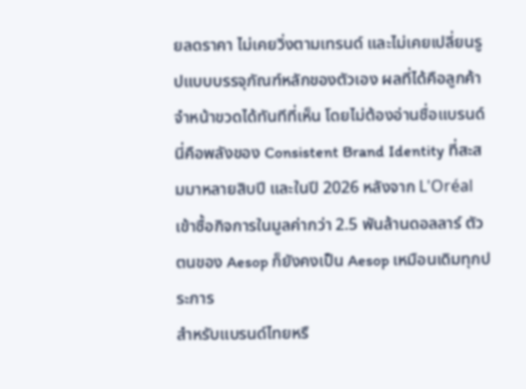ยลดราคา ไม่เคยวิ่งตามเทรนด์ และไม่เคยเปลี่ยนรูปแบบบรรจุภัณฑ์หลักของตัวเอง ผลที่ได้คือลูกค้าจำหน้าขวดได้ทันทีที่เห็น โดยไม่ต้องอ่านชื่อแบรนด์ นี่คือพลังของ Consistent Brand Identity ที่สะสมมาหลายสิบปี และในปี 2026 หลังจาก L'Oréal เข้าซื้อกิจการในมูลค่ากว่า 2.5 พันล้านดอลลาร์ ตัวตนของ Aesop ก็ยังคงเป็น Aesop เหมือนเดิมทุกประการ
สำหรับแบรนด์ไทยหรื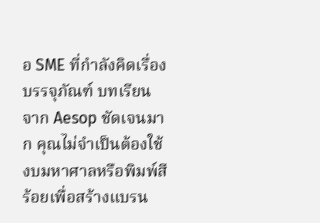อ SME ที่กำลังคิดเรื่องบรรจุภัณฑ์ บทเรียนจาก Aesop ชัดเจนมาก คุณไม่จำเป็นต้องใช้งบมหาศาลหรือพิมพ์สีร้อยเพื่อสร้างแบรน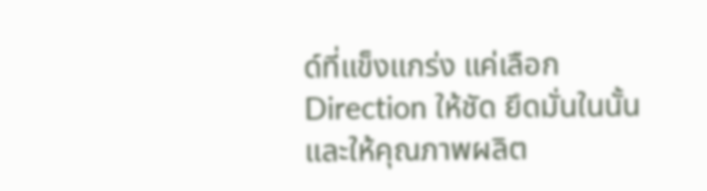ด์ที่แข็งแกร่ง แค่เลือก Direction ให้ชัด ยึดมั่นในนั้น และให้คุณภาพผลิต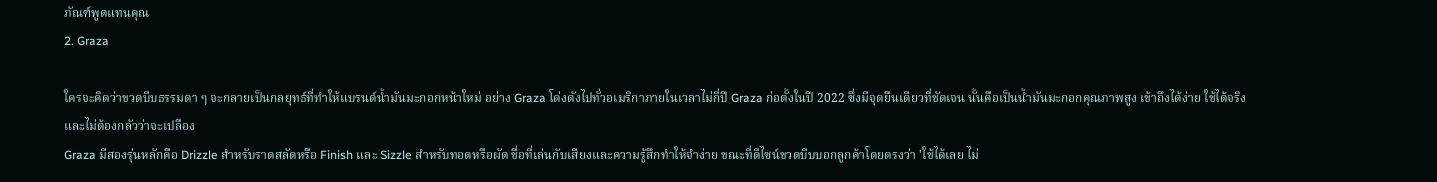ภัณฑ์พูดแทนคุณ
2. Graza

ใครจะคิดว่าขวดบีบธรรมดา ๆ จะกลายเป็นกลยุทธ์ที่ทำให้แบรนด์น้ำมันมะกอกหน้าใหม่ อย่าง Graza โด่งดังไปทั่วอเมริกาภายในเวลาไม่กี่ปี Graza ก่อตั้งในปี 2022 ซึ่งมีจุดยืนเดียวที่ชัดเจน นั้นคือเป็นน้ำมันมะกอกคุณภาพสูง เข้าถึงได้ง่าย ใช้ได้จริง และไม่ต้องกลัวว่าจะเปลือง
Graza มีสองรุ่นหลักคือ Drizzle สำหรับราดสลัดหรือ Finish และ Sizzle สำหรับทอดหรือผัด ชื่อที่เล่นกับเสียงและความรู้สึกทำให้จำง่าย ขณะที่ดีไซน์ขวดบีบบอกลูกค้าโดยตรงว่า 'ใช้ได้เลย ไม่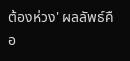ต้องห่วง' ผลลัพธ์คือ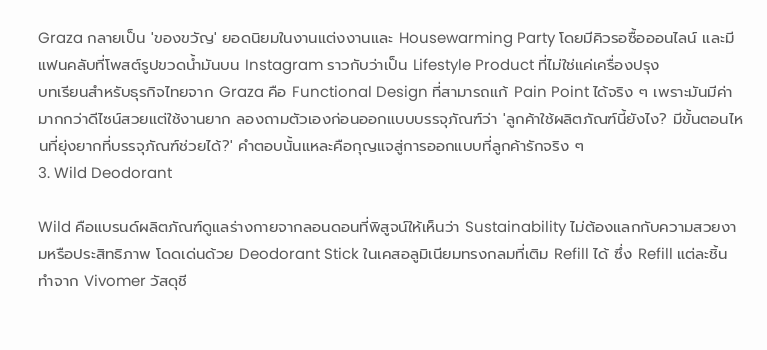Graza กลายเป็น 'ของขวัญ' ยอดนิยมในงานแต่งงานและ Housewarming Party โดยมีคิวรอซื้อออนไลน์ และมีแฟนคลับที่โพสต์รูปขวดน้ำมันบน Instagram ราวกับว่าเป็น Lifestyle Product ที่ไม่ใช่แค่เครื่องปรุง
บทเรียนสำหรับธุรกิจไทยจาก Graza คือ Functional Design ที่สามารถแก้ Pain Point ได้จริง ๆ เพราะมันมีค่ามากกว่าดีไซน์สวยแต่ใช้งานยาก ลองถามตัวเองก่อนออกแบบบรรจุภัณฑ์ว่า 'ลูกค้าใช้ผลิตภัณฑ์นี้ยังไง? มีขั้นตอนไหนที่ยุ่งยากที่บรรจุภัณฑ์ช่วยได้?' คำตอบนั้นแหละคือกุญแจสู่การออกแบบที่ลูกค้ารักจริง ๆ
3. Wild Deodorant

Wild คือแบรนด์ผลิตภัณฑ์ดูแลร่างกายจากลอนดอนที่พิสูจน์ให้เห็นว่า Sustainability ไม่ต้องแลกกับความสวยงามหรือประสิทธิภาพ โดดเด่นด้วย Deodorant Stick ในเคสอลูมิเนียมทรงกลมที่เติม Refill ได้ ซึ่ง Refill แต่ละชิ้นทำจาก Vivomer วัสดุชี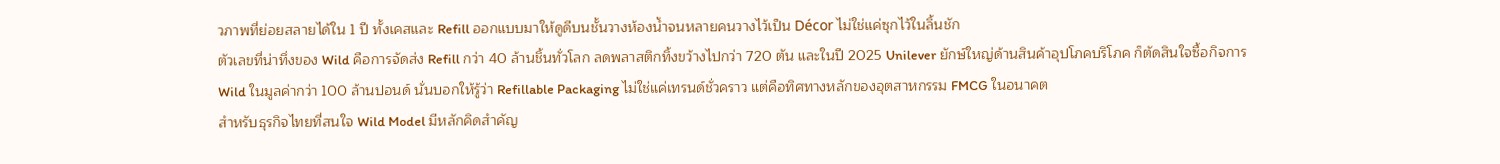วภาพที่ย่อยสลายได้ใน 1 ปี ทั้งเคสและ Refill ออกแบบมาให้ดูดีบนชั้นวางห้องน้ำจนหลายคนวางไว้เป็น Décor ไม่ใช่แค่ซุกไว้ในลิ้นชัก
ตัวเลขที่น่าทึ่งของ Wild คือการจัดส่ง Refill กว่า 40 ล้านชิ้นทั่วโลก ลดพลาสติกทิ้งขว้างไปกว่า 720 ตัน และในปี 2025 Unilever ยักษ์ใหญ่ด้านสินค้าอุปโภคบริโภค ก็ตัดสินใจซื้อกิจการ Wild ในมูลค่ากว่า 100 ล้านปอนด์ นั่นบอกให้รู้ว่า Refillable Packaging ไม่ใช่แค่เทรนด์ชั่วคราว แต่คือทิศทางหลักของอุตสาหกรรม FMCG ในอนาคต
สำหรับธุรกิจไทยที่สนใจ Wild Model มีหลักคิดสำคัญ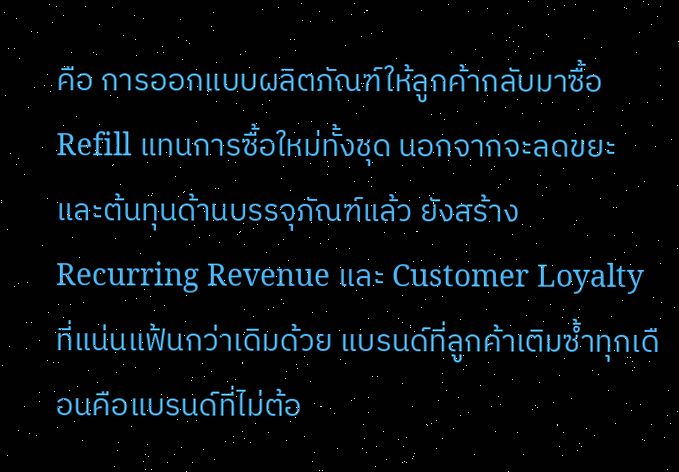คือ การออกแบบผลิตภัณฑ์ให้ลูกค้ากลับมาซื้อ Refill แทนการซื้อใหม่ทั้งชุด นอกจากจะลดขยะและต้นทุนด้านบรรจุภัณฑ์แล้ว ยังสร้าง Recurring Revenue และ Customer Loyalty ที่แน่นแฟ้นกว่าเดิมด้วย แบรนด์ที่ลูกค้าเติมซ้ำทุกเดือนคือแบรนด์ที่ไม่ต้อ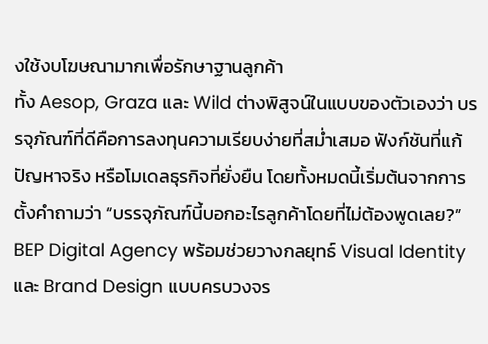งใช้งบโฆษณามากเพื่อรักษาฐานลูกค้า
ทั้ง Aesop, Graza และ Wild ต่างพิสูจน์ในแบบของตัวเองว่า บรรจุภัณฑ์ที่ดีคือการลงทุนความเรียบง่ายที่สม่ำเสมอ ฟังก์ชันที่แก้ปัญหาจริง หรือโมเดลธุรกิจที่ยั่งยืน โดยทั้งหมดนี้เริ่มต้นจากการตั้งคำถามว่า “บรรจุภัณฑ์นี้บอกอะไรลูกค้าโดยที่ไม่ต้องพูดเลย?”
BEP Digital Agency พร้อมช่วยวางกลยุทธ์ Visual Identity และ Brand Design แบบครบวงจร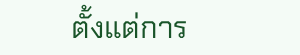ตั้งแต่การ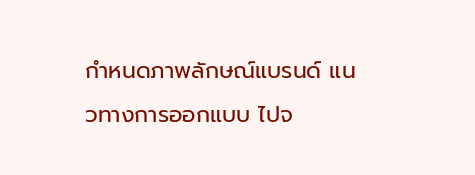กำหนดภาพลักษณ์แบรนด์ แนวทางการออกแบบ ไปจ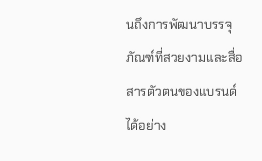นถึงการพัฒนาบรรจุภัณฑ์ที่สวยงามและสื่อสารตัวตนของแบรนด์ได้อย่าง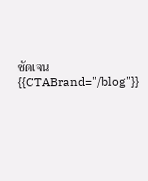ชัดเจน
{{CTABrand="/blog"}}